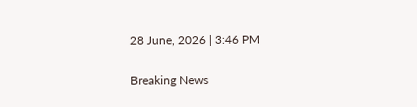28 June, 2026 | 3:46 PM

Breaking News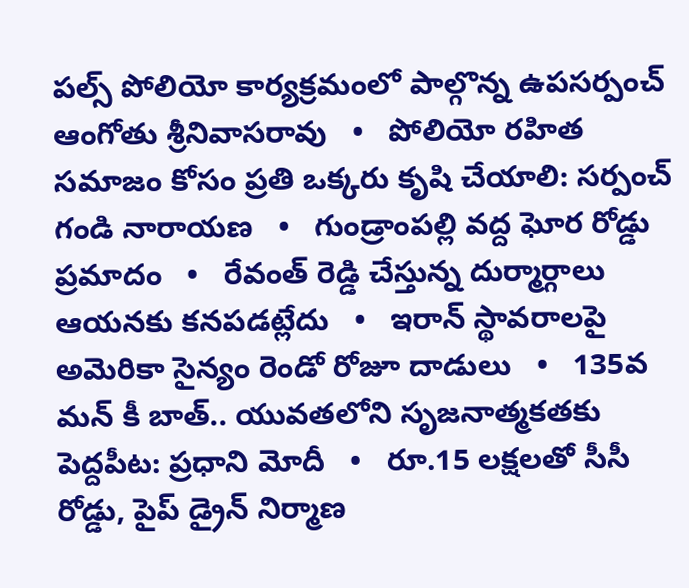పల్స్ పోలియో కార్యక్రమంలో పాల్గొన్న ఉపసర్పంచ్ ఆంగోతు శ్రీనివాసరావు   •   పోలియో రహిత సమాజం కోసం ప్రతి ఒక్కరు కృషి చేయాలి: సర్పంచ్ గండి నారాయణ   •   గుండ్రాంపల్లి వద్ద ఘోర రోడ్డు ప్రమాదం   •   రేవంత్ రెడ్డి చేస్తున్న దుర్మార్గాలు ఆయనకు కనపడట్లేదు   •   ఇరాన్ స్థావరాలపై అమెరికా సైన్యం రెండో రోజూ దాడులు   •   135వ మన్ కీ బాత్.. యువతలోని సృజనాత్మకతకు పెద్దపీట: ప్రధాని మోదీ   •   రూ.15 లక్షలతో సీసీ రోడ్డు, పైప్ డ్రైన్ నిర్మాణ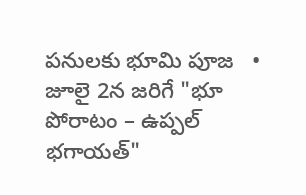పనులకు భూమి పూజ   •   జూలై 2న జరిగే "భూ పోరాటం – ఉప్పల్ భగాయత్"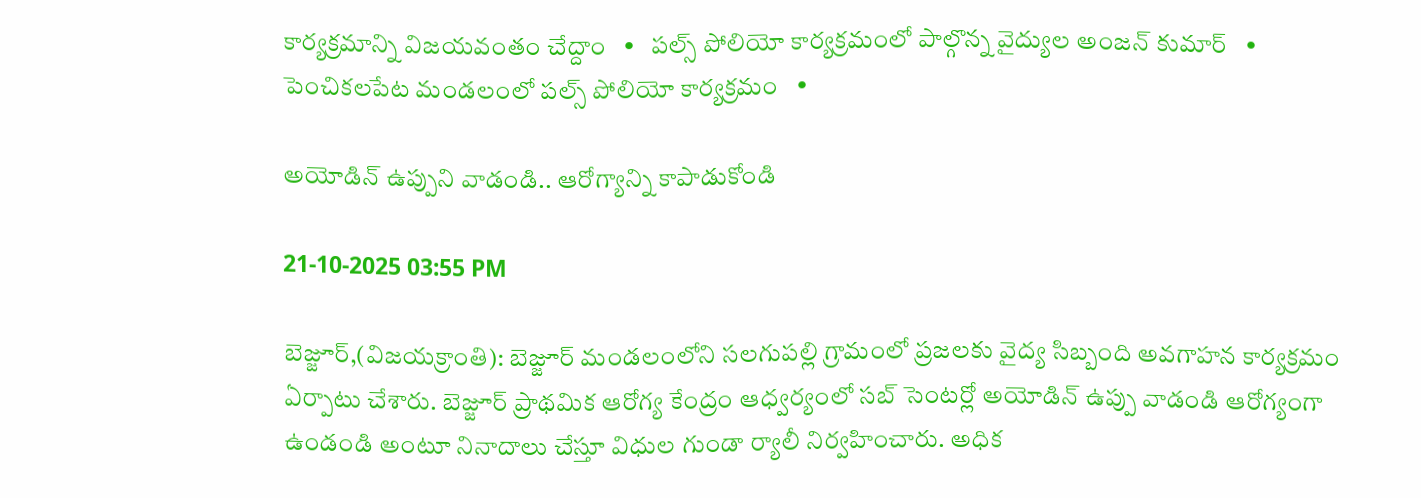కార్యక్రమాన్ని విజయవంతం చేద్దాం   •   పల్స్ పోలియో కార్యక్రమంలో పాల్గొన్న వైద్యుల అంజన్ కుమార్   •   పెంచికలపేట మండలంలో పల్స్ పోలియో కార్యక్రమం   •

అయోడిన్ ఉప్పుని వాడండి.. ఆరోగ్యాన్ని కాపాడుకోండి

21-10-2025 03:55 PM

బెజ్జూర్,(విజయక్రాంతి): బెజ్జూర్ మండలంలోని సలగుపల్లి గ్రామంలో ప్రజలకు వైద్య సిబ్బంది అవగాహన కార్యక్రమం ఏర్పాటు చేశారు. బెజ్జూర్ ప్రాథమిక ఆరోగ్య కేంద్రం ఆధ్వర్యంలో సబ్ సెంటర్లో అయోడిన్ ఉప్పు వాడండి ఆరోగ్యంగా ఉండండి అంటూ నినాదాలు చేస్తూ విధుల గుండా ర్యాలీ నిర్వహించారు. అధిక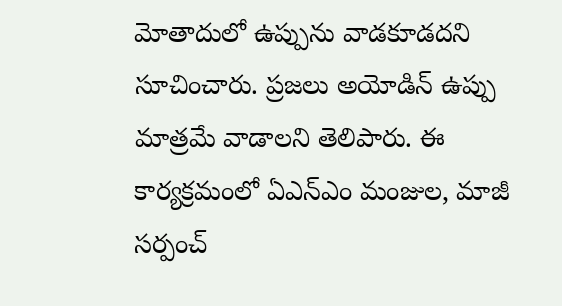మోతాదులో ఉప్పును వాడకూడదని సూచించారు. ప్రజలు అయోడిన్ ఉప్పు మాత్రమే వాడాలని తెలిపారు. ఈ కార్యక్రమంలో ఏఎన్ఎం మంజుల, మాజీ సర్పంచ్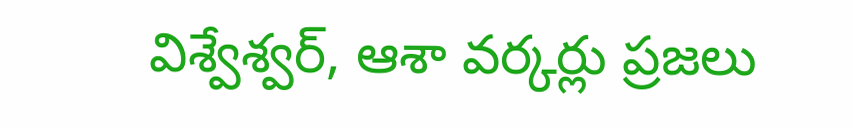విశ్వేశ్వర్, ఆశా వర్కర్లు ప్రజలు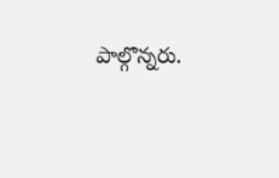పాల్గొన్నరు.